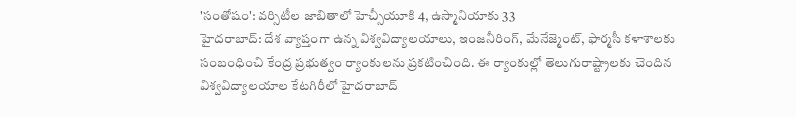'సంతోషం': వర్సిటీల జాబితాలో హెచ్సీయూకి 4, ఉస్మానియాకు 33
హైదరాబాద్: దేశ వ్యాప్తంగా ఉన్న విశ్వవిద్యాలయాలు, ఇంజనీరింగ్, మేనేజ్మెంట్, ఫార్మసీ కళాశాలకు సంబంధించి కేంద్ర ప్రభుత్వం ర్యాంకులను ప్రకటించింది. ఈ ర్యాంకుల్లో తెలుగురాష్ట్రాలకు చెందిన విశ్వవిద్యాలయాల కేటగిరీలో హైదరాబాద్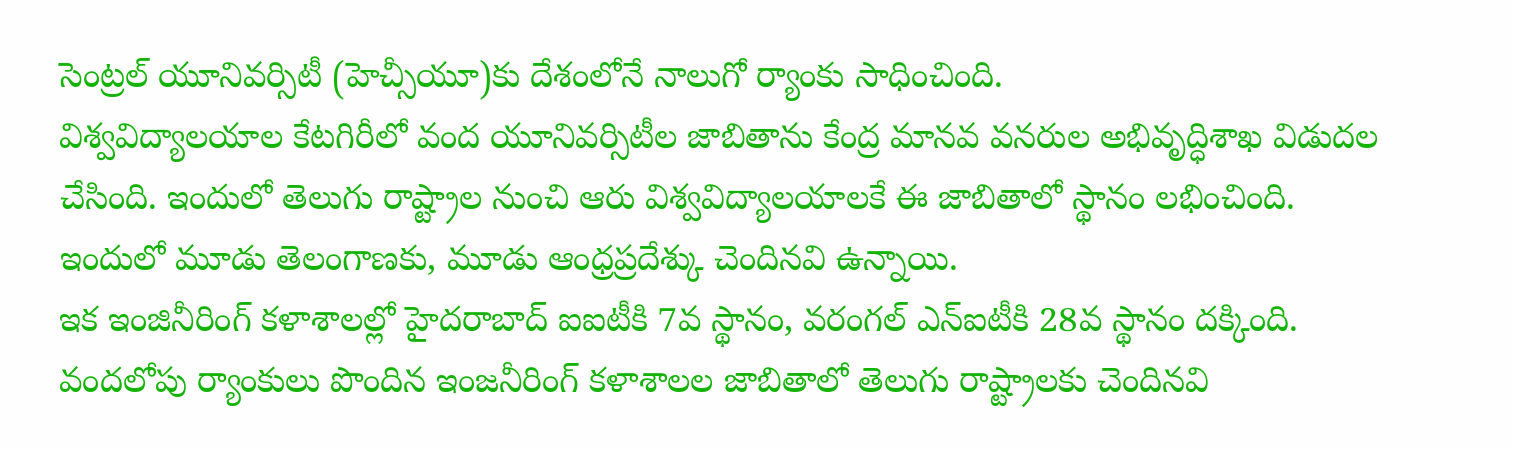సెంట్రల్ యూనివర్సిటీ (హెచ్సీయూ)కు దేశంలోనే నాలుగో ర్యాంకు సాధించింది.
విశ్వవిద్యాలయాల కేటగిరీలో వంద యూనివర్సిటీల జాబితాను కేంద్ర మానవ వనరుల అభివృద్ధిశాఖ విడుదల చేసింది. ఇందులో తెలుగు రాష్ట్రాల నుంచి ఆరు విశ్వవిద్యాలయాలకే ఈ జాబితాలో స్థానం లభించింది. ఇందులో మూడు తెలంగాణకు, మూడు ఆంధ్రప్రదేశ్కు చెందినవి ఉన్నాయి.
ఇక ఇంజినీరింగ్ కళాశాలల్లో హైదరాబాద్ ఐఐటీకి 7వ స్థానం, వరంగల్ ఎన్ఐటీకి 28వ స్థానం దక్కింది. వందలోపు ర్యాంకులు పొందిన ఇంజనీరింగ్ కళాశాలల జాబితాలో తెలుగు రాష్ట్రాలకు చెందినవి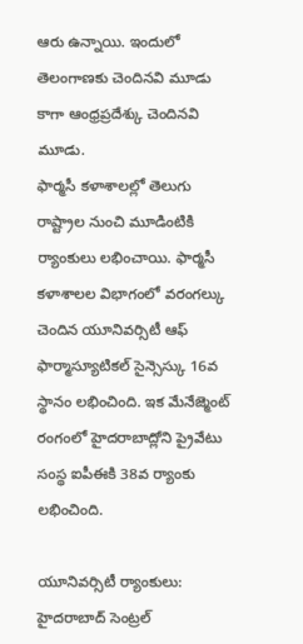ఆరు ఉన్నాయి. ఇందులో తెలంగాణకు చెందినవి మూడు కాగా ఆంధ్రప్రదేశ్కు చెందినవి మూడు.
ఫార్మసీ కళాశాలల్లో తెలుగు రాష్ట్రాల నుంచి మూడింటికి ర్యాంకులు లభించాయి. ఫార్మసీ కళాశాలల విభాగంలో వరంగల్కు చెందిన యూనివర్సిటీ ఆఫ్ ఫార్మాస్యూటికల్ సైన్సెస్కు 16వ స్థానం లభించింది. ఇక మేనేజ్మెంట్ రంగంలో హైదరాబాద్లోని ప్రైవేటు సంస్థ ఐపీఈకి 38వ ర్యాంకు లభించింది.

యూనివర్సిటీ ర్యాంకులు:
హైదరాబాద్ సెంట్రల్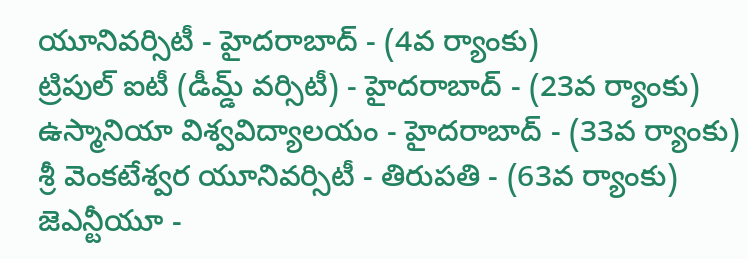యూనివర్సిటీ - హైదరాబాద్ - (4వ ర్యాంకు)
ట్రిపుల్ ఐటీ (డీమ్డ్ వర్సిటీ) - హైదరాబాద్ - (23వ ర్యాంకు)
ఉస్మానియా విశ్వవిద్యాలయం - హైదరాబాద్ - (33వ ర్యాంకు)
శ్రీ వెంకటేశ్వర యూనివర్సిటీ - తిరుపతి - (63వ ర్యాంకు)
జెఎన్టీయూ -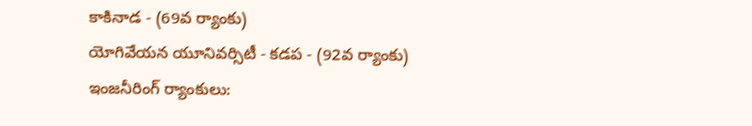కాకినాడ - (69వ ర్యాంకు)
యోగివేయన యూనివర్సిటీ - కడప - (92వ ర్యాంకు)
ఇంజనీరింగ్ ర్యాంకులు: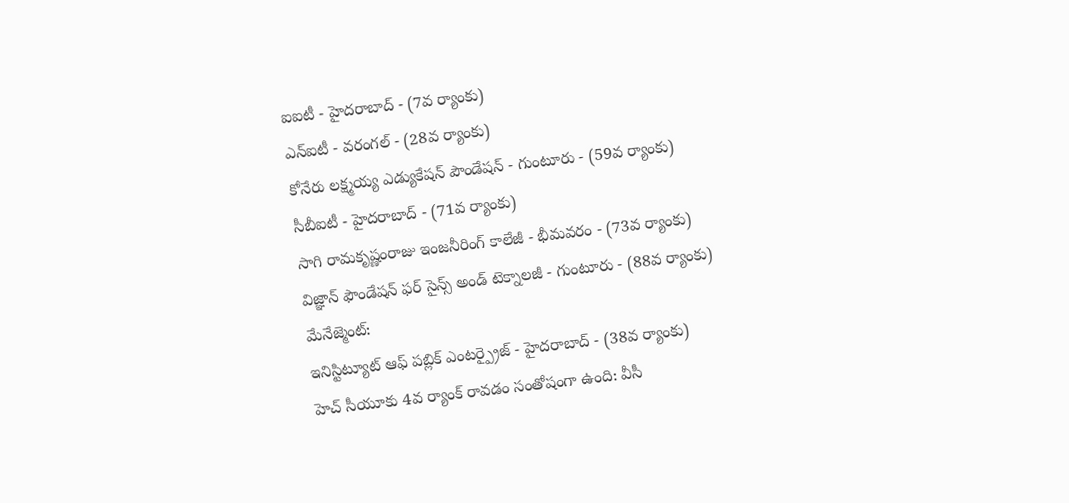ఐఐటీ - హైదరాబాద్ - (7వ ర్యాంకు)
ఎన్ఐటీ - వరంగల్ - (28వ ర్యాంకు)
కోనేరు లక్ష్మయ్య ఎడ్యుకేషన్ పౌండేషన్ - గుంటూరు - (59వ ర్యాంకు)
సీబీఐటీ - హైదరాబాద్ - (71వ ర్యాంకు)
సాగి రామకృష్ణంరాజు ఇంజనీరింగ్ కాలేజీ - భీమవరం - (73వ ర్యాంకు)
విజ్ఞాన్ ఫౌండేషన్ ఫర్ సైన్స్ అండ్ టెక్నాలజీ - గుంటూరు - (88వ ర్యాంకు)
మేనేజ్మెంట్:
ఇనిస్టిట్యూట్ ఆఫ్ పబ్లిక్ ఎంటర్ప్రైజ్ - హైదరాబాద్ - (38వ ర్యాంకు)
హెచ్ సీయూకు 4వ ర్యాంక్ రావడం సంతోషంగా ఉంది: వీసీ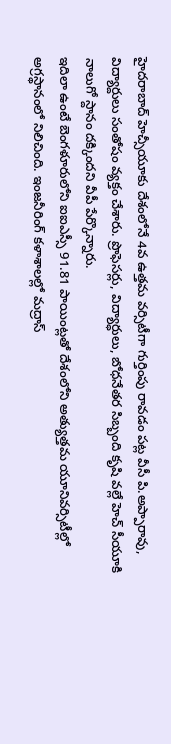హైదరాబాద్ హెచ్సీయూకు దేశంలోనే 4వ ఉత్తమ వర్సిటీగా గుర్తింపు రావడం పట్ల వీసీ పి.అప్పారావు, విద్యార్దులు సంతోషం వ్యక్తం చేశారు. ప్రొఫెసర్లు, విద్యార్ధులు, బోధనేతర సిబ్బంది కృషి వల్లే హెచ్ సీయూకి నాలుగో స్దానం దక్కిందని వీపీ పేర్కొన్నారు.
ఇదిలా ఉంటే బెంగళూరులోని ఐఐఎస్సీ 91.81 పాయింట్లతో దేశంలోని అత్యుత్తమ యూనివర్సిటీల్లో అగ్రస్థానంలో నిలిచింది. ఇంజనీరింగ్ కళాశాలల్లో మద్రాస్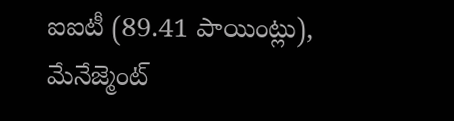ఐఐటీ (89.41 పాయింట్లు), మేనేజ్మెంట్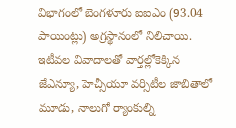విభాగంలో బెంగళూరు ఐఐఎం (93.04 పాయింట్లు) అగ్రస్థానంలో నిలిచాయి. ఇటీవల వివాదాలతో వార్తల్లోకెక్కిన జేఎన్యూ, హెచ్సీయూ వర్సిటీల జాబితాలో మూడు, నాలుగో ర్యాంకుల్ని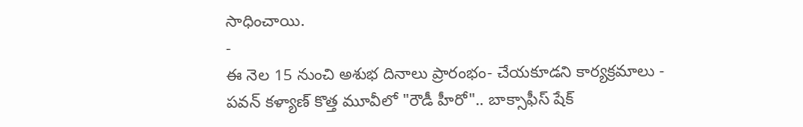సాధించాయి.
-
ఈ నెల 15 నుంచి అశుభ దినాలు ప్రారంభం- చేయకూడని కార్యక్రమాలు -
పవన్ కళ్యాణ్ కొత్త మూవీలో "రౌడీ హీరో".. బాక్సాఫీస్ షేక్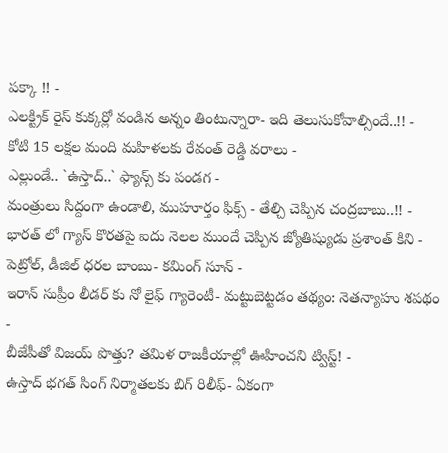పక్కా !! -
ఎలక్ట్రిక్ రైస్ కుక్కర్లో వండిన అన్నం తింటున్నారా- ఇది తెలుసుకోవాల్సిందే..!! -
కోటి 15 లక్షల మంది మహిళలకు రేవంత్ రెడ్డి వరాలు -
ఎల్లుండే.. `ఉస్తాద్..` ఫ్యాన్స్ కు పండగ -
మంత్రులు సిద్దంగా ఉండాలి, ముహూర్తం ఫిక్స్ - తేల్చి చెప్పిన చంద్రబాబు..!! -
భారత్ లో గ్యాస్ కొరతపై ఐదు నెలల ముందే చెప్పిన జ్యోతిష్యుడు ప్రశాంత్ కిని -
పెట్రోల్, డీజిల్ ధరల బాంబు- కమింగ్ సూన్ -
ఇరాన్ సుప్రీం లీడర్ కు నో లైఫ్ గ్యారెంటీ- మట్టుబెట్టడం తథ్యం: నెతన్యాహు శపథం -
బీజేపీతో విజయ్ పొత్తు? తమిళ రాజకీయాల్లో ఊహించని ట్విస్ట్! -
ఉస్తాద్ భగత్ సింగ్ నిర్మాతలకు బిగ్ రిలీఫ్- ఏకంగా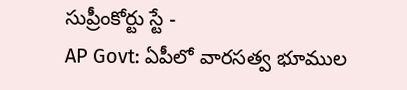సుప్రీంకోర్టు స్టే -
AP Govt: ఏపీలో వారసత్వ భూముల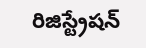రిజిస్ట్రేషన్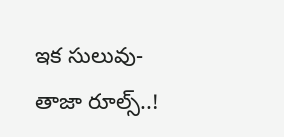ఇక సులువు-తాజా రూల్స్..!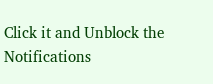Click it and Unblock the Notifications